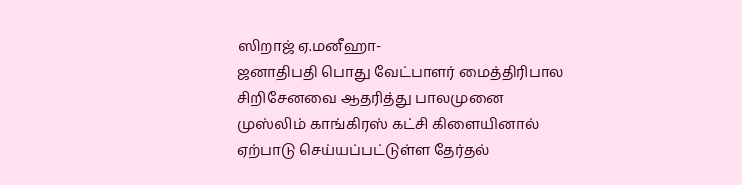ஸிறாஜ் ஏ.மனீஹா-
ஜனாதிபதி பொது வேட்பாளர் மைத்திரிபால சிறிசேனவை ஆதரித்து பாலமுனை முஸ்லிம் காங்கிரஸ் கட்சி கிளையினால் ஏற்பாடு செய்யப்பட்டுள்ள தேர்தல்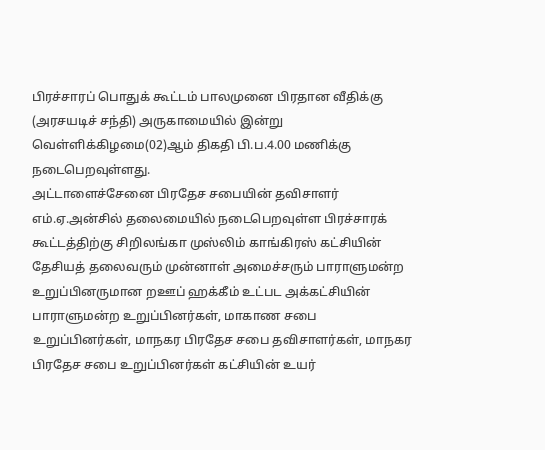பிரச்சாரப் பொதுக் கூட்டம் பாலமுனை பிரதான வீதிக்கு (அரசயடிச் சந்தி) அருகாமையில் இன்று வெள்ளிக்கிழமை(02)ஆம் திகதி பி.ப.4.00 மணிக்கு நடைபெறவுள்ளது.
அட்டாளைச்சேனை பிரதேச சபையின் தவிசாளர் எம்.ஏ.அன்சில் தலைமையில் நடைபெறவுள்ள பிரச்சாரக் கூட்டத்திற்கு சிறிலங்கா முஸ்லிம் காங்கிரஸ் கட்சியின் தேசியத் தலைவரும் முன்னாள் அமைச்சரும் பாராளுமன்ற உறுப்பினருமான றஊப் ஹக்கீம் உட்பட அக்கட்சியின் பாராளுமன்ற உறுப்பினர்கள், மாகாண சபை உறுப்பினர்கள், மாநகர பிரதேச சபை தவிசாளர்கள், மாநகர பிரதேச சபை உறுப்பினர்கள் கட்சியின் உயர்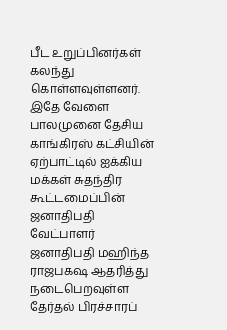பீட உறுப்பினர்கள் கலந்து கொள்ளவுள்ளனர்.
இதே வேளை பாலமுனை தேசிய காங்கிரஸ் கட்சியின் ஏற்பாட்டில் ஐக்கிய மக்கள் சுதந்திர கூட்டமைப்பின் ஜனாதிபதி வேட்பாளர் ஜனாதிபதி மஹிந்த ராஜபகஷ ஆதரித்து நடைபெறவுள்ள தேர்தல் பிரச்சாரப்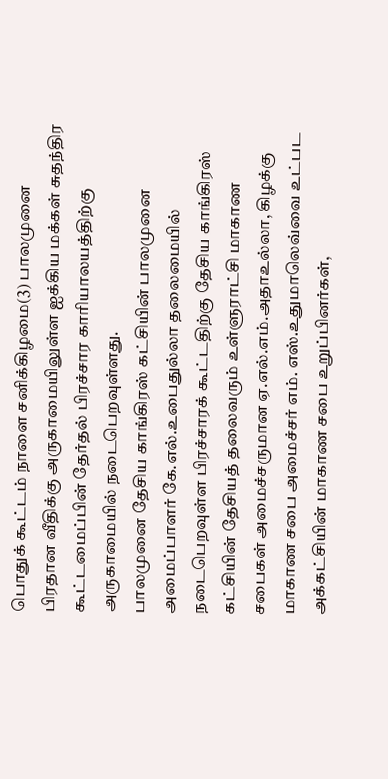பொதுக் கூட்டம் நாளை சனிக்கிழமை(3) பாலமுனை பிரதான வீதிக்கு அருகாமையிலுள்ள ஐக்கிய மக்கள் சுதந்திர கூட்டமைப்பின் தேர்தல் பிரச்சார காரியாலயத்திற்கு அருகாமையில் நடைபெறவுள்ளது.
பாலமுனை தேசிய காங்கிரஸ் கட்சியின் பாலமுனை அமைப்பாளர் கே.எல்.உபைதுல்லா தலைமையில் நடைபெறவுள்ள பிரச்சாரக் கூட்டதிற்கு தேசிய காங்கிரஸ் கட்சியின் தேசியத் தலைவரும் உள்ளுராட்சி மாகாண சபைகள் அமைச்சருமான ஏ.எல்.எம்.அதாஉல்லா, கிழக்கு மாகாண சபை அமைச்சர் எம். எஸ்.உதுமாலெவ்வை உட்பட அக்கட்சியின் மாகாண சபை உறுப்பினர்கள்,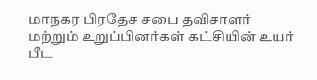மாநகர பிரதேச சபை தவிசாளர் மற்றும் உறுப்பினர்கள் கட்சியின் உயர் பீட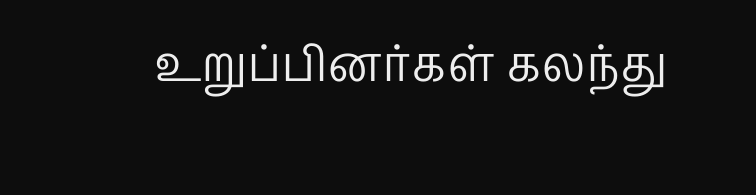உறுப்பினர்கள் கலந்து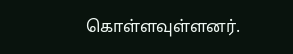கொள்ளவுள்ளனர்.